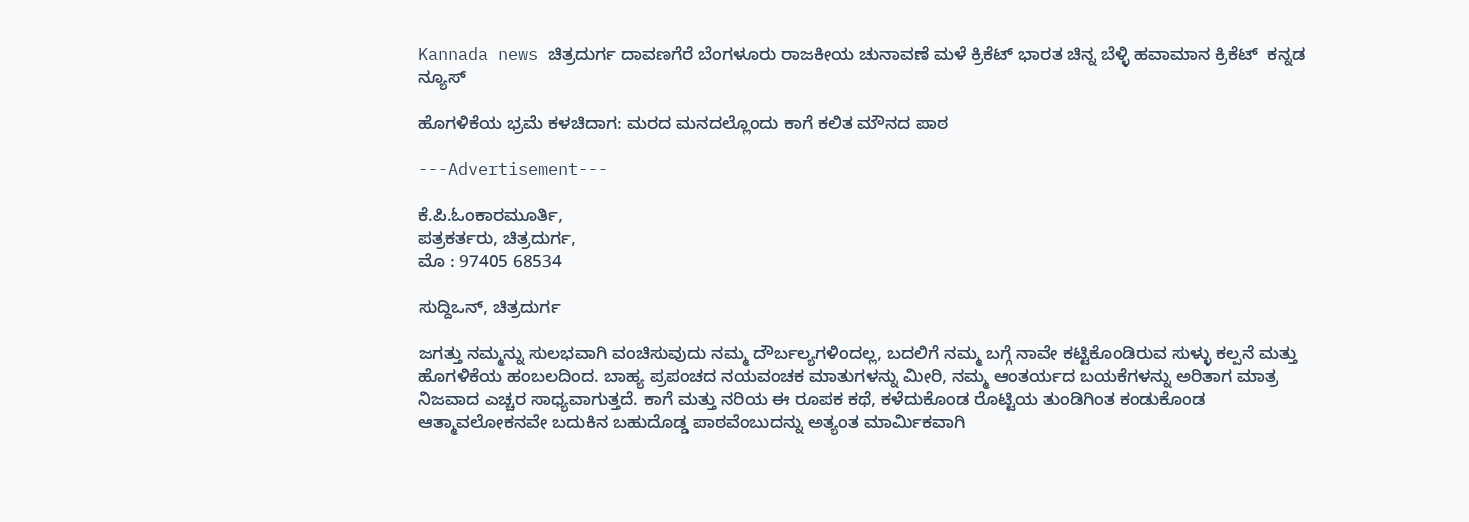Kannada news ಚಿತ್ರದುರ್ಗ ದಾವಣಗೆರೆ ಬೆಂಗಳೂರು ರಾಜಕೀಯ ಚುನಾವಣೆ ಮಳೆ ಕ್ರಿಕೆಟ್ ಭಾರತ ಚಿನ್ನ ಬೆಳ್ಳಿ ಹವಾಮಾನ ಕ್ರಿಕೆಟ್  ಕನ್ನಡ ನ್ಯೂಸ್

ಹೊಗಳಿಕೆಯ ಭ್ರಮೆ ಕಳಚಿದಾಗ: ಮರದ ಮನದಲ್ಲೊಂದು ಕಾಗೆ ಕಲಿತ ಮೌನದ ಪಾಠ

---Advertisement---

ಕೆ.ಪಿ.ಓಂಕಾರಮೂರ್ತಿ,
ಪತ್ರಕರ್ತರು, ಚಿತ್ರದುರ್ಗ,
ಮೊ : 97405 68534

ಸುದ್ದಿಒನ್, ಚಿತ್ರದುರ್ಗ

ಜಗತ್ತು ನಮ್ಮನ್ನು ಸುಲಭವಾಗಿ ವಂಚಿಸುವುದು ನಮ್ಮ ದೌರ್ಬಲ್ಯಗಳಿಂದಲ್ಲ, ಬದಲಿಗೆ ನಮ್ಮ ಬಗ್ಗೆ ನಾವೇ ಕಟ್ಟಿಕೊಂಡಿರುವ ಸುಳ್ಳು ಕಲ್ಪನೆ ಮತ್ತು ಹೊಗಳಿಕೆಯ ಹಂಬಲದಿಂದ. ಬಾಹ್ಯ ಪ್ರಪಂಚದ ನಯವಂಚಕ ಮಾತುಗಳನ್ನು ಮೀರಿ, ನಮ್ಮ ಆಂತರ್ಯದ ಬಯಕೆಗಳನ್ನು ಅರಿತಾಗ ಮಾತ್ರ ನಿಜವಾದ ಎಚ್ಚರ ಸಾಧ್ಯವಾಗುತ್ತದೆ. ಕಾಗೆ ಮತ್ತು ನರಿಯ ಈ ರೂಪಕ ಕಥೆ, ಕಳೆದುಕೊಂಡ ರೊಟ್ಟಿಯ ತುಂಡಿಗಿಂತ ಕಂಡುಕೊಂಡ ಆತ್ಮಾವಲೋಕನವೇ ಬದುಕಿನ ಬಹುದೊಡ್ಡ ಪಾಠವೆಂಬುದನ್ನು ಅತ್ಯಂತ ಮಾರ್ಮಿಕವಾಗಿ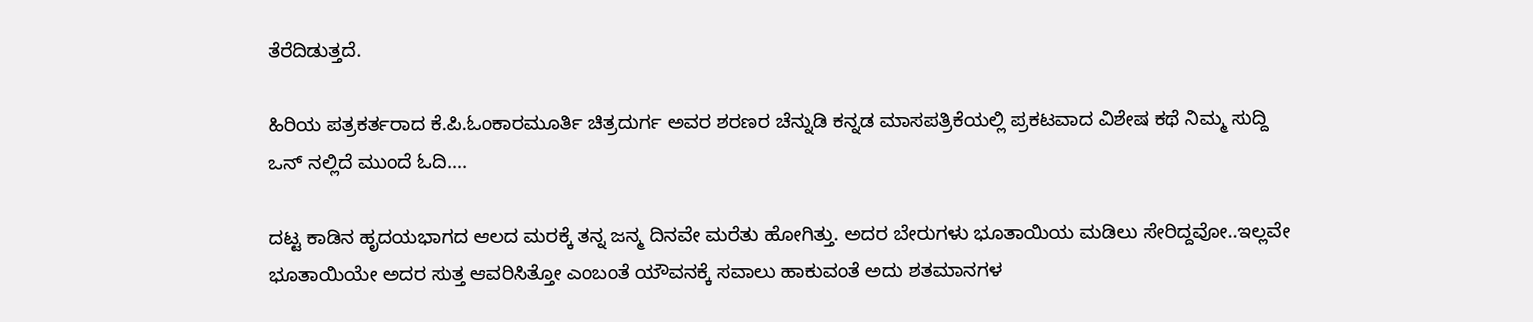ತೆರೆದಿಡುತ್ತದೆ.

ಹಿರಿಯ ಪತ್ರಕರ್ತರಾದ ಕೆ.ಪಿ.ಓಂಕಾರಮೂರ್ತಿ ಚಿತ್ರದುರ್ಗ ಅವರ ಶರಣರ ಚೆನ್ನುಡಿ ಕನ್ನಡ ಮಾಸಪತ್ರಿಕೆಯಲ್ಲಿ ಪ್ರಕಟವಾದ ವಿಶೇಷ ಕಥೆ ನಿಮ್ಮ ಸುದ್ದಿ ಒನ್ ನಲ್ಲಿದೆ ಮುಂದೆ ಓದಿ….

ದಟ್ಟ ಕಾಡಿನ ಹೃದಯಭಾಗದ ಆಲದ ಮರಕ್ಕೆ ತನ್ನ ಜನ್ಮ ದಿನವೇ ಮರೆತು ಹೋಗಿತ್ತು. ಅದರ ಬೇರುಗಳು ಭೂತಾಯಿಯ ಮಡಿಲು ಸೇರಿದ್ದವೋ..ಇಲ್ಲವೇ ಭೂತಾಯಿಯೇ ಅದರ ಸುತ್ತ ಆವರಿಸಿತ್ತೋ ಎಂಬಂತೆ ಯೌವನಕ್ಕೆ ಸವಾಲು ಹಾಕುವಂತೆ ಅದು ಶತಮಾನಗಳ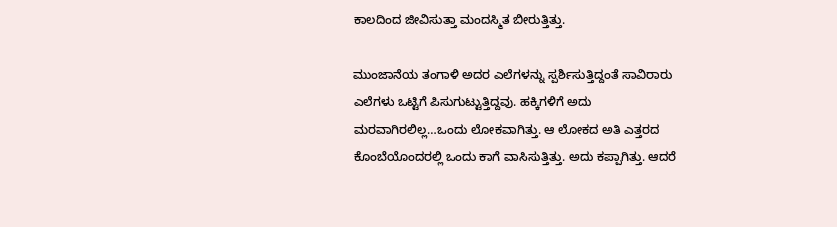ಕಾಲದಿಂದ ಜೀವಿಸುತ್ತಾ ಮಂದಸ್ಮಿತ ಬೀರುತ್ತಿತ್ತು.

ಮುಂಜಾನೆಯ ತಂಗಾಳಿ ಅದರ ಎಲೆಗಳನ್ನು ಸ್ಪರ್ಶಿಸುತ್ತಿದ್ದಂತೆ ಸಾವಿರಾರು ಎಲೆಗಳು ಒಟ್ಟಿಗೆ ಪಿಸುಗುಟ್ಟುತ್ತಿದ್ದವು. ಹಕ್ಕಿಗಳಿಗೆ ಅದು ಮರವಾಗಿರಲಿಲ್ಲ…ಒಂದು ಲೋಕವಾಗಿತ್ತು. ಆ ಲೋಕದ ಅತಿ ಎತ್ತರದ ಕೊಂಬೆಯೊಂದರಲ್ಲಿ ಒಂದು ಕಾಗೆ ವಾಸಿಸುತ್ತಿತ್ತು. ಅದು ಕಪ್ಪಾಗಿತ್ತು. ಆದರೆ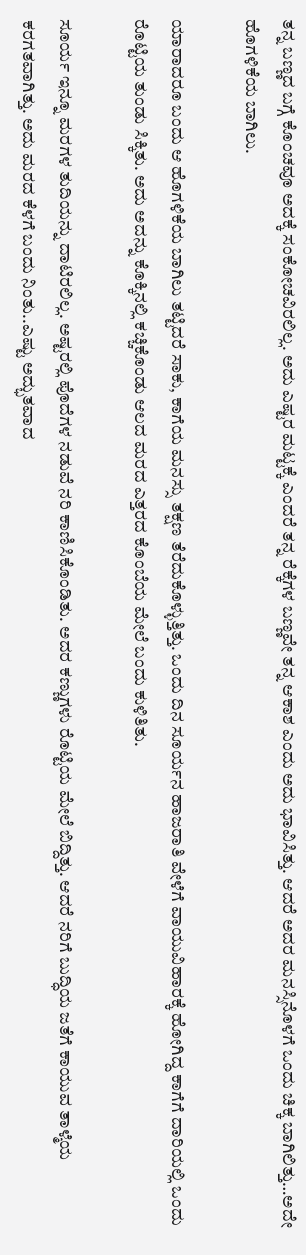ತನ್ನ ಬಣ್ಣದ ಬಗ್ಗೆ ಕೊಂಚವೂ ಅದಕ್ಕೆ ಸಂಕೋಚವಿರಲಿಲ್ಲ. ಅದು ಎಷ್ಟರ ಮಟ್ಟಕ್ಕೆ ಎಂದರೆ ತನ್ನ ರೆಕ್ಕೆಗಳ ಬಣ್ಣವೇ ತನ್ನ ಆಕಾಶ ಎಂದು ಅದು ಭಾವಿಸಿತ್ತು. ಆದರೆ ಅದರ ಮನಸ್ಸಿನೊಳಗೆ ಒಂದು ಚಿಕ್ಕ ಬಾಗಿಲಿತ್ತು…ಅದೇ ಹೊಗಳಿಕೆಯ ಬಾಗಿಲು.

ಯಾರಾದರೂ ಬಂದು ಆ ಹೊಗಳಿಕೆಯ ಬಾಗಿಲು ತಟ್ಟಿದರೆ ಸಾಕು, ಕಾಗೆಯ ಮನಸ್ಸು ತಕ್ಷಣ ತೆರೆದುಕೊಳ್ಳುತ್ತಿತ್ತು. ಒಂದು ದಿನ ಸೂರ್ಯನ ಹಾಜರಾತಿ ವೇಳೆಗೆ ವಾಯುವಿಹಾರಕ್ಕೆ ಹೋಗಿದ್ದ ಕಾಗೆಗೆ ದಾರಿಯಲ್ಲಿ ಒಂದು ರೊಟ್ಟಿಯ ತುಂಡು ಸಿಕ್ಕಿತು. ಅದು ಅದನ್ನು ಕೊಕ್ಕಿನಲ್ಲಿ ಕಚ್ಚಿಕೊಂಡು ಆಲದ ಮರದ ಎತ್ತರದ ಕೊಂಬೆಯ ಮೇಲೆ ಬಂದು ಕುಳಿತಿತು.

ಸೂರ್ಯ ಇನ್ನೂ ಮರಗಳ ತುದಿಯನ್ನು ದಾಟಿರಲಿಲ್ಲ. ಅಷ್ಟರಲ್ಲಿ ಪೊದೆಗಳ ನಡುವೆ ನರಿ ಕಾಣಿಸಿಕೊಂಡಿತು. ಅದರ ಕಣ್ಣುಗಳು ರೊಟ್ಟಿಯ ಮೇಲೆ ಬಿದ್ದಿತ್ತು. ಆದರೆ ನರಿಗೆ ಬುದ್ಧಿಯ ಜತೆಗೆ ಕಾಯುವ ತಾಳ್ಮೆಯ ಕರಗತವಾಗಿತ್ತು. ಅದು ಮರದ ಕೆಳಗೆ ಬಂದು ನಿಂತು..ಎಷ್ಟು ಅದ್ಭುತವಾದ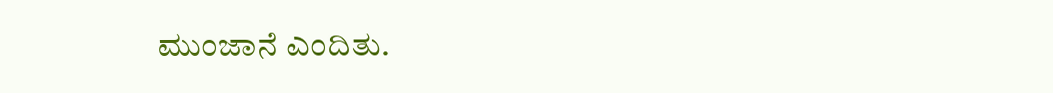ಮುಂಜಾನೆ ಎಂದಿತು.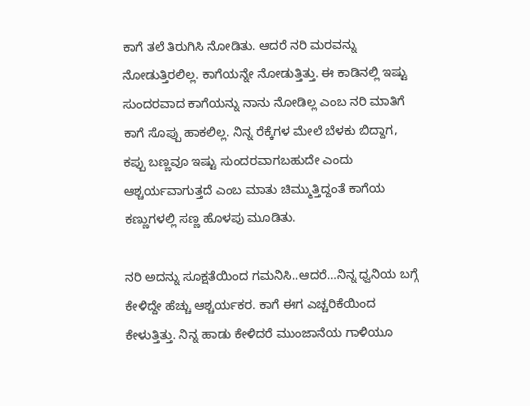ಕಾಗೆ ತಲೆ ತಿರುಗಿಸಿ ನೋಡಿತು. ಆದರೆ ನರಿ ಮರವನ್ನು ನೋಡುತ್ತಿರಲಿಲ್ಲ. ಕಾಗೆಯನ್ನೇ ನೋಡುತ್ತಿತ್ತು. ಈ ಕಾಡಿನಲ್ಲಿ ಇಷ್ಟು ಸುಂದರವಾದ ಕಾಗೆಯನ್ನು ನಾನು ನೋಡಿಲ್ಲ ಎಂಬ ನರಿ ಮಾತಿಗೆ ಕಾಗೆ ಸೊಪ್ಪು ಹಾಕಲಿಲ್ಲ. ನಿನ್ನ ರೆಕ್ಕೆಗಳ ಮೇಲೆ ಬೆಳಕು ಬಿದ್ದಾಗ, ಕಪ್ಪು ಬಣ್ಣವೂ ಇಷ್ಟು ಸುಂದರವಾಗಬಹುದೇ ಎಂದು ಆಶ್ಚರ್ಯವಾಗುತ್ತದೆ ಎಂಬ ಮಾತು ಚಿಮ್ಮುತ್ತಿದ್ದಂತೆ ಕಾಗೆಯ ಕಣ್ಣುಗಳಲ್ಲಿ ಸಣ್ಣ ಹೊಳಪು ಮೂಡಿತು.

ನರಿ ಅದನ್ನು ಸೂಕ್ಷತೆಯಿಂದ ಗಮನಿಸಿ..ಆದರೆ…ನಿನ್ನ ಧ್ವನಿಯ ಬಗ್ಗೆ ಕೇಳಿದ್ದೇ ಹೆಚ್ಚು ಆಶ್ಚರ್ಯಕರ. ಕಾಗೆ ಈಗ ಎಚ್ಚರಿಕೆಯಿಂದ ಕೇಳುತ್ತಿತ್ತು. ನಿನ್ನ ಹಾಡು ಕೇಳಿದರೆ ಮುಂಜಾನೆಯ ಗಾಳಿಯೂ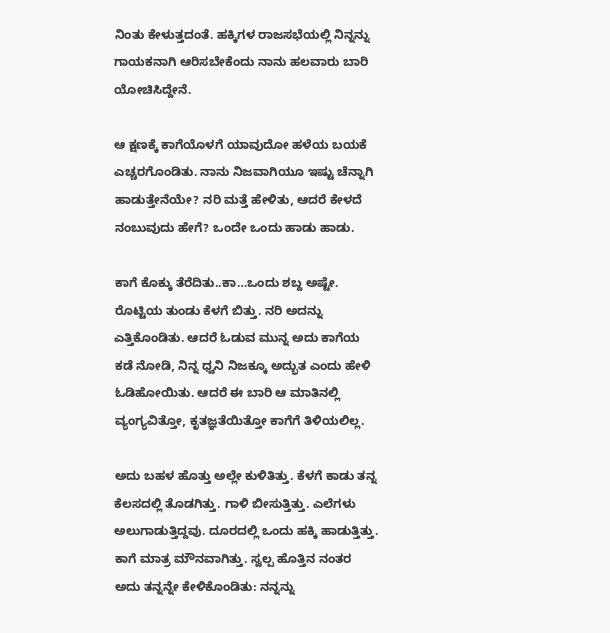ನಿಂತು ಕೇಳುತ್ತದಂತೆ. ಹಕ್ಕಿಗಳ ರಾಜಸಭೆಯಲ್ಲಿ ನಿನ್ನನ್ನು ಗಾಯಕನಾಗಿ ಆರಿಸಬೇಕೆಂದು ನಾನು ಹಲವಾರು ಬಾರಿ ಯೋಚಿಸಿದ್ದೇನೆ.

ಆ ಕ್ಷಣಕ್ಕೆ ಕಾಗೆಯೊಳಗೆ ಯಾವುದೋ ಹಳೆಯ ಬಯಕೆ ಎಚ್ಚರಗೊಂಡಿತು. ನಾನು ನಿಜವಾಗಿಯೂ ಇಷ್ಟು ಚೆನ್ನಾಗಿ ಹಾಡುತ್ತೇನೆಯೇ? ನರಿ ಮತ್ತೆ ಹೇಳಿತು, ಆದರೆ ಕೇಳದೆ ನಂಬುವುದು ಹೇಗೆ? ಒಂದೇ ಒಂದು ಹಾಡು ಹಾಡು.

ಕಾಗೆ ಕೊಕ್ಕು ತೆರೆದಿತು..ಕಾ…ಒಂದು ಶಬ್ದ ಅಷ್ಟೇ. ರೊಟ್ಟಿಯ ತುಂಡು ಕೆಳಗೆ ಬಿತ್ತು. ನರಿ ಅದನ್ನು ಎತ್ತಿಕೊಂಡಿತು. ಆದರೆ ಓಡುವ ಮುನ್ನ ಅದು ಕಾಗೆಯ ಕಡೆ ನೋಡಿ, ನಿನ್ನ ಧ್ವನಿ ನಿಜಕ್ಕೂ ಅದ್ಭುತ ಎಂದು ಹೇಳಿ ಓಡಿಹೋಯಿತು. ಆದರೆ ಈ ಬಾರಿ ಆ ಮಾತಿನಲ್ಲಿ ವ್ಯಂಗ್ಯವಿತ್ತೋ, ಕೃತಜ್ಞತೆಯಿತ್ತೋ ಕಾಗೆಗೆ ತಿಳಿಯಲಿಲ್ಲ.

ಅದು ಬಹಳ ಹೊತ್ತು ಅಲ್ಲೇ ಕುಳಿತಿತ್ತು. ಕೆಳಗೆ ಕಾಡು ತನ್ನ ಕೆಲಸದಲ್ಲಿ ತೊಡಗಿತ್ತು. ಗಾಳಿ ಬೀಸುತ್ತಿತ್ತು. ಎಲೆಗಳು ಅಲುಗಾಡುತ್ತಿದ್ದವು. ದೂರದಲ್ಲಿ ಒಂದು ಹಕ್ಕಿ ಹಾಡುತ್ತಿತ್ತು. ಕಾಗೆ ಮಾತ್ರ ಮೌನವಾಗಿತ್ತು. ಸ್ವಲ್ಪ ಹೊತ್ತಿನ ನಂತರ ಅದು ತನ್ನನ್ನೇ ಕೇಳಿಕೊಂಡಿತು: ನನ್ನನ್ನು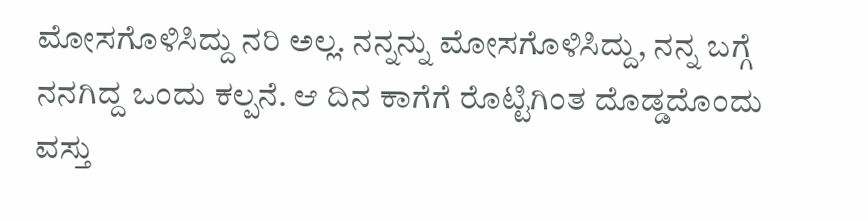ಮೋಸಗೊಳಿಸಿದ್ದು ನರಿ ಅಲ್ಲ. ನನ್ನನ್ನು ಮೋಸಗೊಳಿಸಿದ್ದು, ನನ್ನ ಬಗ್ಗೆ ನನಗಿದ್ದ ಒಂದು ಕಲ್ಪನೆ. ಆ ದಿನ ಕಾಗೆಗೆ ರೊಟ್ಟಿಗಿಂತ ದೊಡ್ಡದೊಂದು ವಸ್ತು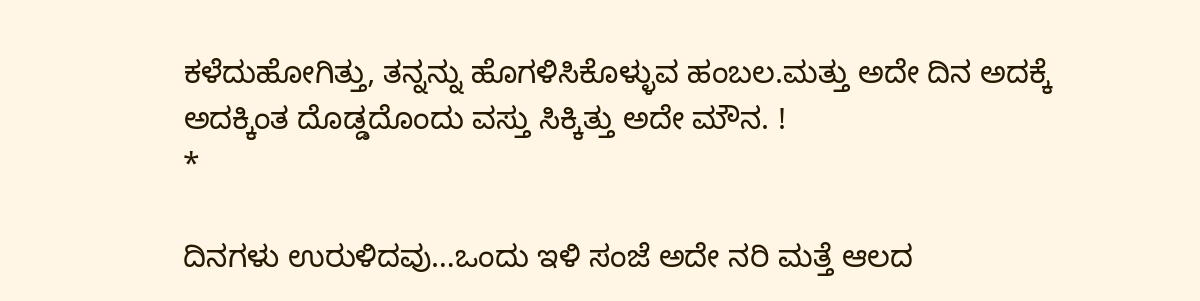ಕಳೆದುಹೋಗಿತ್ತು, ತನ್ನನ್ನು ಹೊಗಳಿಸಿಕೊಳ್ಳುವ ಹಂಬಲ.ಮತ್ತು ಅದೇ ದಿನ ಅದಕ್ಕೆ ಅದಕ್ಕಿಂತ ದೊಡ್ಡದೊಂದು ವಸ್ತು ಸಿಕ್ಕಿತ್ತು ಅದೇ ಮೌನ. !
*

ದಿನಗಳು ಉರುಳಿದವು…ಒಂದು ಇಳಿ ಸಂಜೆ ಅದೇ ನರಿ ಮತ್ತೆ ಆಲದ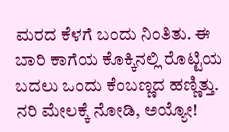ಮರದ ಕೆಳಗೆ ಬಂದು ನಿಂತಿತು. ಈ ಬಾರಿ ಕಾಗೆಯ ಕೊಕ್ಕಿನಲ್ಲಿ ರೊಟ್ಟಿಯ ಬದಲು ಒಂದು ಕೆಂಬಣ್ಣದ ಹಣ್ಣಿತ್ತು. ನರಿ ಮೇಲಕ್ಕೆ ನೋಡಿ, ಅಯ್ಯೋ!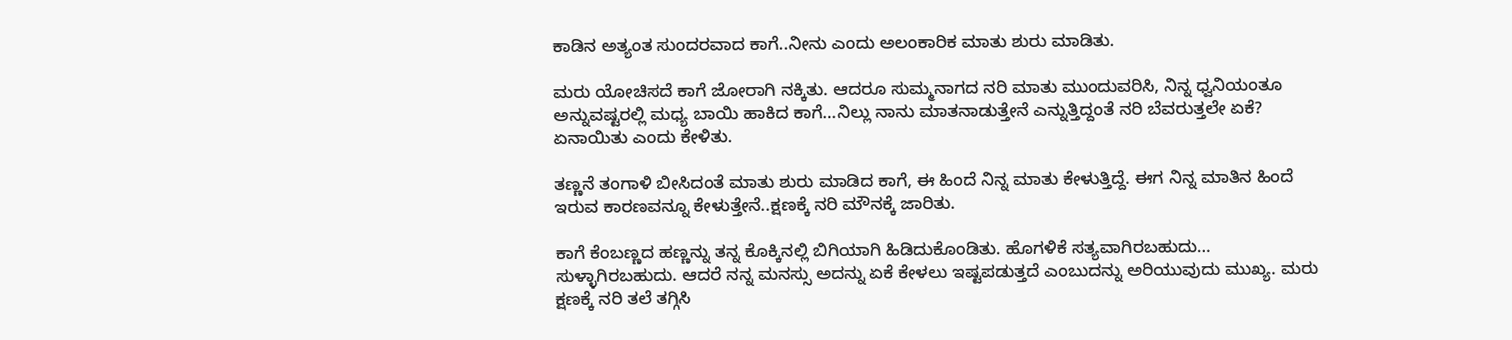ಕಾಡಿನ ಅತ್ಯಂತ ಸುಂದರವಾದ ಕಾಗೆ..ನೀನು ಎಂದು ಅಲಂಕಾರಿಕ ಮಾತು ಶುರು ಮಾಡಿತು.

ಮರು ಯೋಚಿಸದೆ ಕಾಗೆ ಜೋರಾಗಿ ನಕ್ಕಿತು. ಆದರೂ ಸುಮ್ಮನಾಗದ ನರಿ ಮಾತು ಮುಂದುವರಿಸಿ, ನಿನ್ನ ಧ್ವನಿಯಂತೂ ಅನ್ನುವಷ್ಟರಲ್ಲಿ ಮಧ್ಯ ಬಾಯಿ ಹಾಕಿದ ಕಾಗೆ…ನಿಲ್ಲು ನಾನು ಮಾತನಾಡುತ್ತೇನೆ ಎನ್ನುತ್ತಿದ್ದಂತೆ ನರಿ ಬೆವರುತ್ತಲೇ ಏಕೆ? ಏನಾಯಿತು ಎಂದು ಕೇಳಿತು.

ತಣ್ಣನೆ ತಂಗಾಳಿ ಬೀಸಿದಂತೆ ಮಾತು ಶುರು ಮಾಡಿದ ಕಾಗೆ, ಈ ಹಿಂದೆ ನಿನ್ನ ಮಾತು ಕೇಳುತ್ತಿದ್ದೆ. ಈಗ ನಿನ್ನ ಮಾತಿನ ಹಿಂದೆ ಇರುವ ಕಾರಣವನ್ನೂ ಕೇಳುತ್ತೇನೆ..ಕ್ಷಣಕ್ಕೆ ನರಿ ಮೌನಕ್ಕೆ ಜಾರಿತು.

ಕಾಗೆ ಕೆಂಬಣ್ಣದ ಹಣ್ಣನ್ನು ತನ್ನ ಕೊಕ್ಕಿನಲ್ಲಿ ಬಿಗಿಯಾಗಿ ಹಿಡಿದುಕೊಂಡಿತು. ಹೊಗಳಿಕೆ ಸತ್ಯವಾಗಿರಬಹುದು… ಸುಳ್ಳಾಗಿರಬಹುದು. ಆದರೆ ನನ್ನ ಮನಸ್ಸು ಅದನ್ನು ಏಕೆ ಕೇಳಲು ಇಷ್ಟಪಡುತ್ತದೆ ಎಂಬುದನ್ನು ಅರಿಯುವುದು ಮುಖ್ಯ. ಮರು ಕ್ಷಣಕ್ಕೆ ನರಿ ತಲೆ ತಗ್ಗಿಸಿ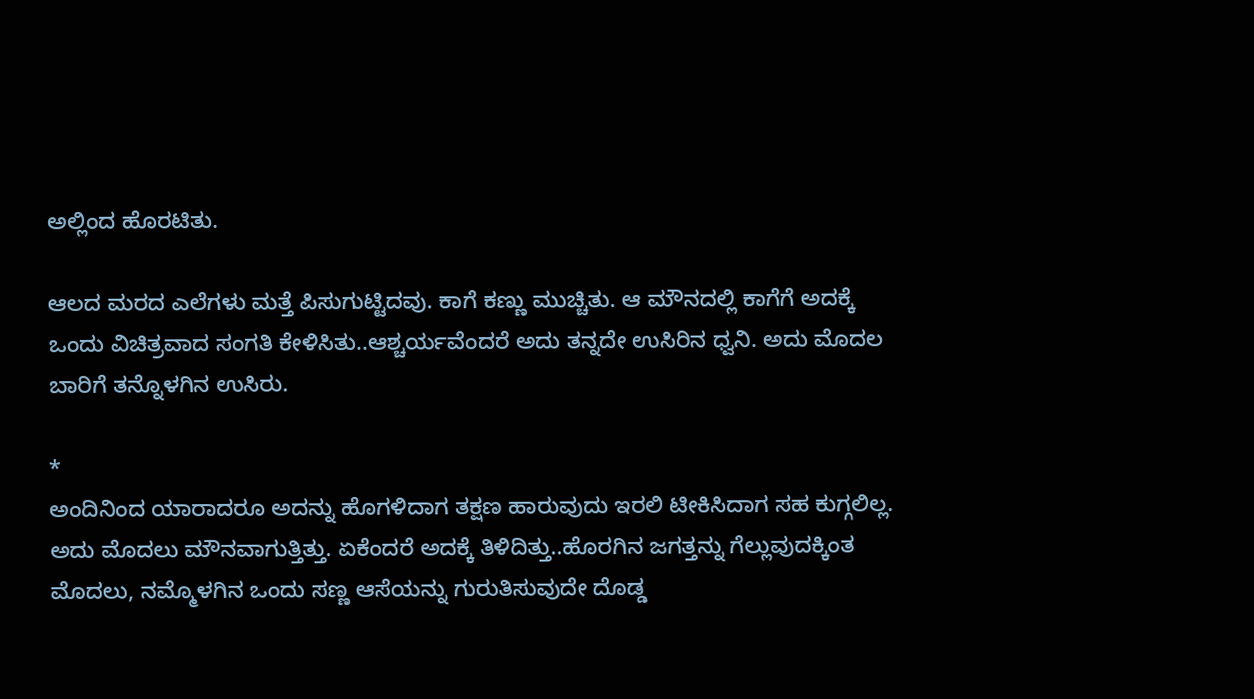ಅಲ್ಲಿಂದ ಹೊರಟಿತು.

ಆಲದ ಮರದ ಎಲೆಗಳು ಮತ್ತೆ ಪಿಸುಗುಟ್ಟಿದವು. ಕಾಗೆ ಕಣ್ಣು ಮುಚ್ಚಿತು. ಆ ಮೌನದಲ್ಲಿ ಕಾಗೆಗೆ ಅದಕ್ಕೆ ಒಂದು ವಿಚಿತ್ರವಾದ ಸಂಗತಿ ಕೇಳಿಸಿತು..ಆಶ್ಚರ್ಯವೆಂದರೆ ಅದು ತನ್ನದೇ ಉಸಿರಿನ ಧ್ವನಿ. ಅದು ಮೊದಲ ಬಾರಿಗೆ ತನ್ನೊಳಗಿನ ಉಸಿರು.

*
ಅಂದಿನಿಂದ ಯಾರಾದರೂ ಅದನ್ನು ಹೊಗಳಿದಾಗ ತಕ್ಷಣ ಹಾರುವುದು ಇರಲಿ ಟೀಕಿಸಿದಾಗ ಸಹ ಕುಗ್ಗಲಿಲ್ಲ. ಅದು ಮೊದಲು ಮೌನವಾಗುತ್ತಿತ್ತು. ಏಕೆಂದರೆ ಅದಕ್ಕೆ ತಿಳಿದಿತ್ತು..ಹೊರಗಿನ ಜಗತ್ತನ್ನು ಗೆಲ್ಲುವುದಕ್ಕಿಂತ ಮೊದಲು, ನಮ್ಮೊಳಗಿನ ಒಂದು ಸಣ್ಣ ಆಸೆಯನ್ನು ಗುರುತಿಸುವುದೇ ದೊಡ್ಡ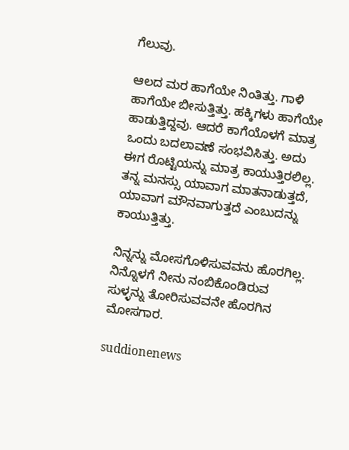ಗೆಲುವು.

ಆಲದ ಮರ ಹಾಗೆಯೇ ನಿಂತಿತ್ತು. ಗಾಳಿ ಹಾಗೆಯೇ ಬೀಸುತ್ತಿತ್ತು. ಹಕ್ಕಿಗಳು ಹಾಗೆಯೇ ಹಾಡುತ್ತಿದ್ದವು. ಆದರೆ ಕಾಗೆಯೊಳಗೆ ಮಾತ್ರ ಒಂದು ಬದಲಾವಣೆ ಸಂಭವಿಸಿತ್ತು. ಅದು ಈಗ ರೊಟ್ಟಿಯನ್ನು ಮಾತ್ರ ಕಾಯುತ್ತಿರಲಿಲ್ಲ. ತನ್ನ ಮನಸ್ಸು ಯಾವಾಗ ಮಾತನಾಡುತ್ತದೆ, ಯಾವಾಗ ಮೌನವಾಗುತ್ತದೆ ಎಂಬುದನ್ನು ಕಾಯುತ್ತಿತ್ತು.

ನಿನ್ನನ್ನು ಮೋಸಗೊಳಿಸುವವನು ಹೊರಗಿಲ್ಲ. ನಿನ್ನೊಳಗೆ ನೀನು ನಂಬಿಕೊಂಡಿರುವ ಸುಳ್ಳನ್ನು ತೋರಿಸುವವನೇ ಹೊರಗಿನ ಮೋಸಗಾರ.

suddionenews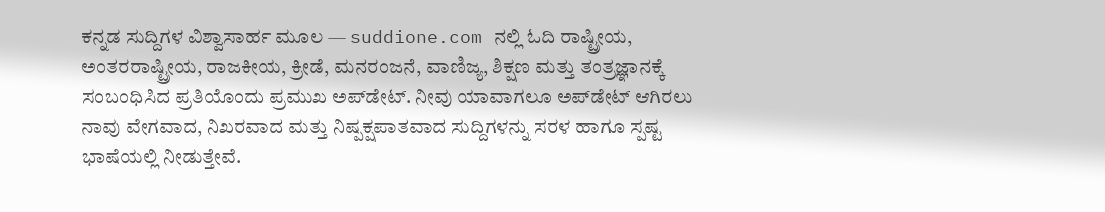ಕನ್ನಡ ಸುದ್ದಿಗಳ ವಿಶ್ವಾಸಾರ್ಹ ಮೂಲ — suddione.com ನಲ್ಲಿ ಓದಿ ರಾಷ್ಟ್ರೀಯ, ಅಂತರರಾಷ್ಟ್ರೀಯ, ರಾಜಕೀಯ, ಕ್ರೀಡೆ, ಮನರಂಜನೆ, ವಾಣಿಜ್ಯ, ಶಿಕ್ಷಣ ಮತ್ತು ತಂತ್ರಜ್ಞಾನಕ್ಕೆ ಸಂಬಂಧಿಸಿದ ಪ್ರತಿಯೊಂದು ಪ್ರಮುಖ ಅಪ್‌ಡೇಟ್. ನೀವು ಯಾವಾಗಲೂ ಅಪ್‌ಡೇಟ್ ಆಗಿರಲು ನಾವು ವೇಗವಾದ, ನಿಖರವಾದ ಮತ್ತು ನಿಷ್ಪಕ್ಷಪಾತವಾದ ಸುದ್ದಿಗಳನ್ನು ಸರಳ ಹಾಗೂ ಸ್ಪಷ್ಟ ಭಾಷೆಯಲ್ಲಿ ನೀಡುತ್ತೇವೆ.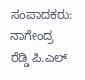ಸಂಪಾದಕರು: ನಾಗೇಂದ್ರ ರೆಡ್ಡಿ ಪಿ.ಎಲ್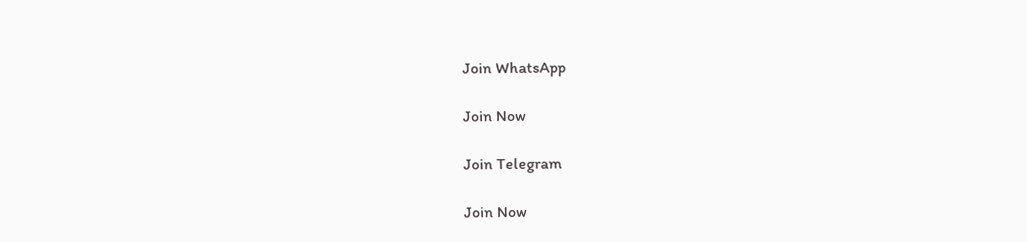Join WhatsApp

Join Now

Join Telegram

Join Now